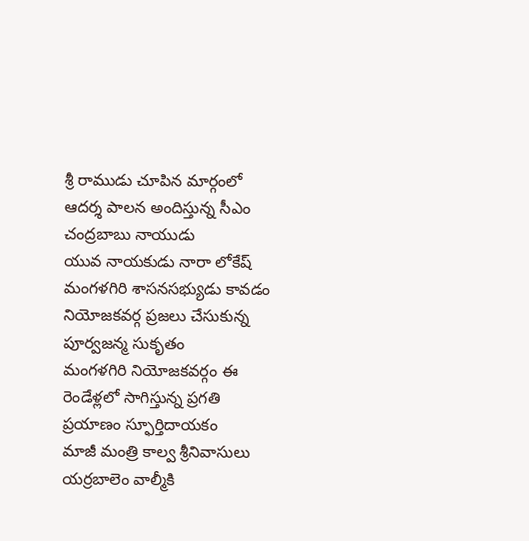శ్రీ రాముడు చూపిన మార్గంలో ఆదర్శ పాలన అందిస్తున్న సీఎం చంద్రబాబు నాయుడు
యువ నాయకుడు నారా లోకేష్ మంగళగిరి శాసనసభ్యుడు కావడం నియోజకవర్గ ప్రజలు చేసుకున్న పూర్వజన్మ సుకృతం
మంగళగిరి నియోజకవర్గం ఈ రెండేళ్లలో సాగిస్తున్న ప్రగతి ప్రయాణం స్ఫూర్తిదాయకం
మాజీ మంత్రి కాల్వ శ్రీనివాసులు
యర్రబాలెం వాల్మీకి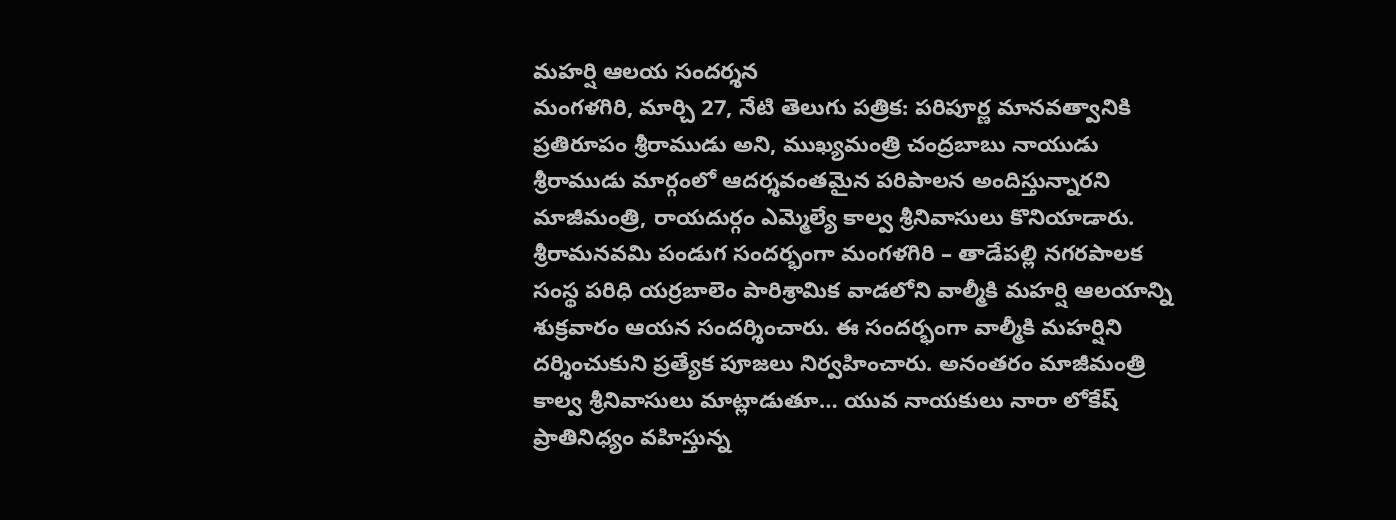మహర్షి ఆలయ సందర్శన
మంగళగిరి, మార్చి 27, నేటి తెలుగు పత్రిక: పరిపూర్ణ మానవత్వానికి ప్రతిరూపం శ్రీరాముడు అని, ముఖ్యమంత్రి చంద్రబాబు నాయుడు శ్రీరాముడు మార్గంలో ఆదర్శవంతమైన పరిపాలన అందిస్తున్నారని మాజీమంత్రి, రాయదుర్గం ఎమ్మెల్యే కాల్వ శ్రీనివాసులు కొనియాడారు. శ్రీరామనవమి పండుగ సందర్భంగా మంగళగిరి – తాడేపల్లి నగరపాలక సంస్థ పరిధి యర్రబాలెం పారిశ్రామిక వాడలోని వాల్మీకి మహర్షి ఆలయాన్ని శుక్రవారం ఆయన సందర్శించారు. ఈ సందర్భంగా వాల్మీకి మహర్షిని దర్శించుకుని ప్రత్యేక పూజలు నిర్వహించారు. అనంతరం మాజీమంత్రి కాల్వ శ్రీనివాసులు మాట్లాడుతూ… యువ నాయకులు నారా లోకేష్ ప్రాతినిధ్యం వహిస్తున్న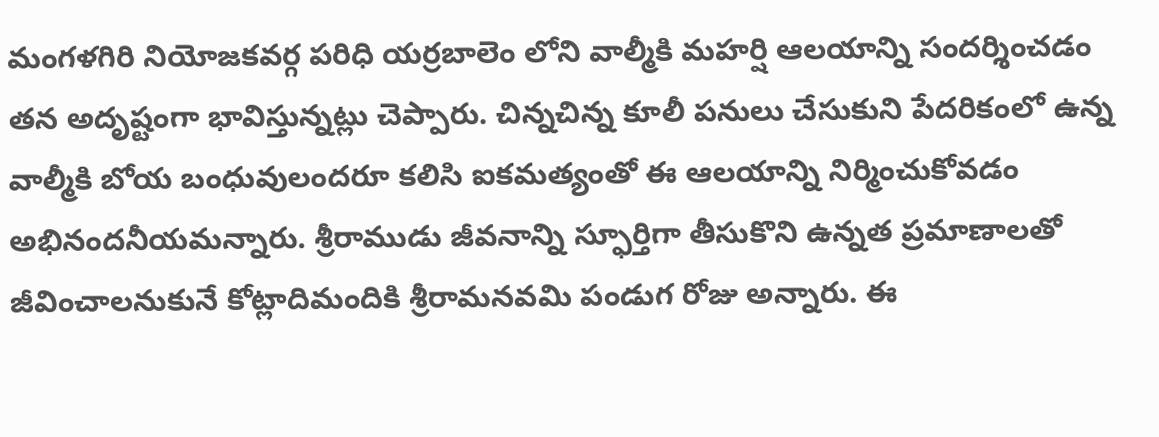మంగళగిరి నియోజకవర్గ పరిధి యర్రబాలెం లోని వాల్మీకి మహర్షి ఆలయాన్ని సందర్శించడం తన అదృష్టంగా భావిస్తున్నట్లు చెప్పారు. చిన్నచిన్న కూలీ పనులు చేసుకుని పేదరికంలో ఉన్న వాల్మీకి బోయ బంధువులందరూ కలిసి ఐకమత్యంతో ఈ ఆలయాన్ని నిర్మించుకోవడం అభినందనీయమన్నారు. శ్రీరాముడు జీవనాన్ని స్ఫూర్తిగా తీసుకొని ఉన్నత ప్రమాణాలతో జీవించాలనుకునే కోట్లాదిమందికి శ్రీరామనవమి పండుగ రోజు అన్నారు. ఈ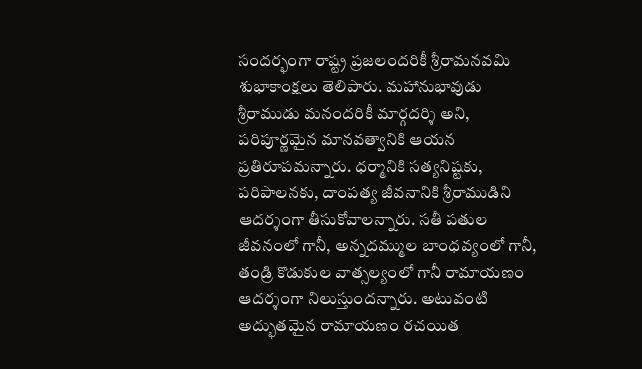సందర్భంగా రాష్ట్ర ప్రజలందరికీ శ్రీరామనవమి శుభాకాంక్షలు తెలిపారు. మహానుభావుడు శ్రీరాముడు మనందరికీ మార్గదర్శి అని, పరిపూర్ణమైన మానవత్వానికి ఆయన ప్రతిరూపమన్నారు. ధర్మానికి సత్యనిష్టకు, పరిపాలనకు, దాంపత్య జీవనానికి శ్రీరాముడిని ఆదర్శంగా తీసుకోవాలన్నారు. సతీ పతుల జీవనంలో గానీ, అన్నదమ్ముల బాంధవ్యంలో గానీ, తండ్రి కొడుకుల వాత్సల్యంలో గానీ రామాయణం ఆదర్శంగా నిలుస్తుందన్నారు. అటువంటి అద్భుతమైన రామాయణం రచయిత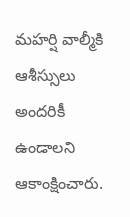మహర్షి వాల్మీకి ఆశీస్సులు అందరికీ ఉండాలని ఆకాంక్షించారు.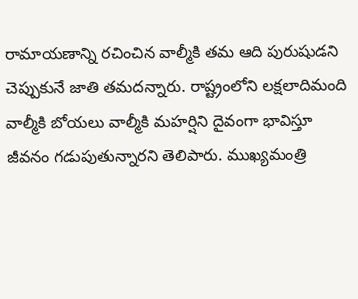రామాయణాన్ని రచించిన వాల్మీకి తమ ఆది పురుషుడని చెప్పుకునే జాతి తమదన్నారు. రాష్ట్రంలోని లక్షలాదిమంది వాల్మీకి బోయలు వాల్మీకి మహర్షిని దైవంగా భావిస్తూ జీవనం గడుపుతున్నారని తెలిపారు. ముఖ్యమంత్రి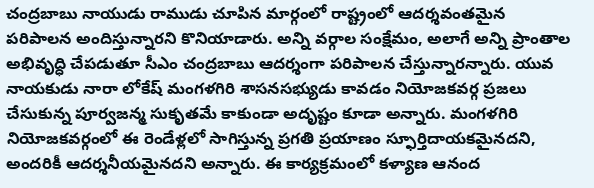చంద్రబాబు నాయుడు రాముడు చూపిన మార్గంలో రాష్ట్రంలో ఆదర్శవంతమైన పరిపాలన అందిస్తున్నారని కొనియాడారు. అన్ని వర్గాల సంక్షేమం, అలాగే అన్ని ప్రాంతాల అభివృద్ధి చేపడుతూ సీఎం చంద్రబాబు ఆదర్శంగా పరిపాలన చేస్తున్నారన్నారు. యువ నాయకుడు నారా లోకేష్ మంగళగిరి శాసనసభ్యుడు కావడం నియోజకవర్గ ప్రజలు చేసుకున్న పూర్వజన్మ సుకృతమే కాకుండా అదృష్టం కూడా అన్నారు. మంగళగిరి నియోజకవర్గంలో ఈ రెండేళ్లలో సాగిస్తున్న ప్రగతి ప్రయాణం స్ఫూర్తిదాయకమైనదని, అందరికీ ఆదర్శనీయమైనదని అన్నారు. ఈ కార్యక్రమంలో కళ్యాణ ఆనంద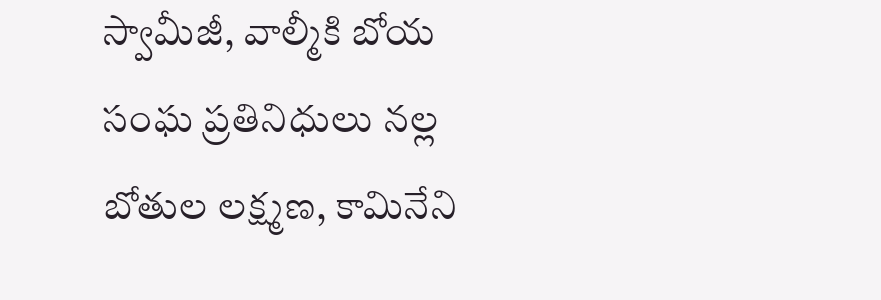స్వామీజీ, వాల్మీకి బోయ సంఘ ప్రతినిధులు నల్ల బోతుల లక్ష్మణ, కామినేని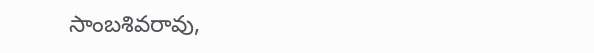సాంబశివరావు,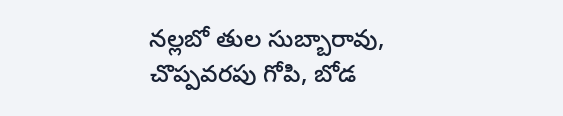నల్లబో తుల సుబ్బారావు, చొప్పవరపు గోపి, బోడ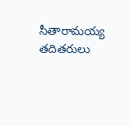సీతారామయ్య తదితరులు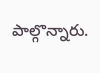పాల్గొన్నారు.